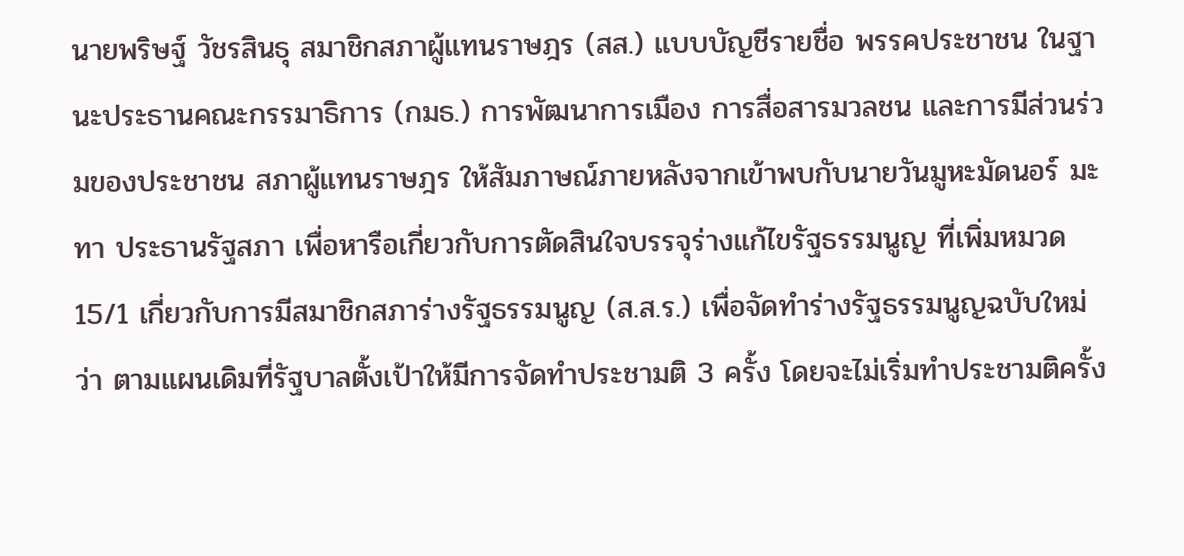นายพริษฐ์ วัชรสินธุ สมาชิกสภาผู้แทนราษฎร (สส.) แบบบัญชีรายชื่อ พรรคประชาชน ในฐานะประธานคณะกรรมาธิการ (กมธ.) การพัฒนาการเมือง การสื่อสารมวลชน และการมีส่วนร่วมของประชาชน สภาผู้แทนราษฎร ให้สัมภาษณ์ภายหลังจากเข้าพบกับนายวันมูหะมัดนอร์ มะทา ประธานรัฐสภา เพื่อหารือเกี่ยวกับการตัดสินใจบรรจุร่างแก้ไขรัฐธรรมนูญ ที่เพิ่มหมวด 15/1 เกี่ยวกับการมีสมาชิกสภาร่างรัฐธรรมนูญ (ส.ส.ร.) เพื่อจัดทำร่างรัฐธรรมนูญฉบับใหม่ ว่า ตามแผนเดิมที่รัฐบาลตั้งเป้าให้มีการจัดทำประชามติ 3 ครั้ง โดยจะไม่เริ่มทำประชามติครั้ง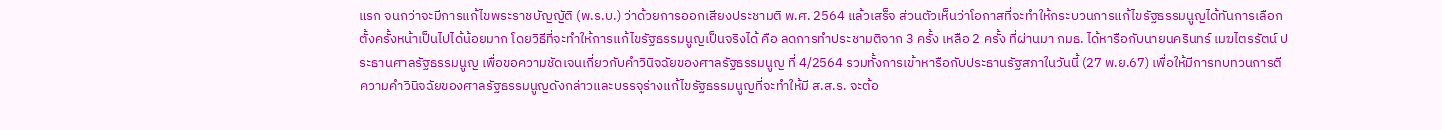แรก จนกว่าจะมีการแก้ไขพระราชบัญญัติ (พ.ร.บ.) ว่าด้วยการออกเสียงประชามติ พ.ศ. 2564 แล้วเสร็จ ส่วนตัวเห็นว่าโอกาสที่จะทำให้กระบวนการแก้ไขรัฐธรรมนูญได้ทันการเลือกตั้งครั้งหน้าเป็นไปได้น้อยมาก โดยวิธีที่จะทำให้การแก้ไขรัฐธรรมนูญเป็นจริงได้ คือ ลดการทำประชามติจาก 3 ครั้ง เหลือ 2 ครั้ง ที่ผ่านมา กมธ. ได้หารือกับนายนครินทร์ เมฆไตรรัตน์ ประธานศาลรัฐธรรมนูญ เพื่อขอความชัดเจนเกี่ยวกับคำวินิจฉัยของศาลรัฐธรรมนูญ ที่ 4/2564 รวมทั้งการเข้าหารือกับประธานรัฐสภาในวันนี้ (27 พ.ย.67) เพื่อให้มีการทบทวนการตีความคำวินิจฉัยของศาลรัฐธรรมนูญดังกล่าวและบรรจุร่างแก้ไขรัฐธรรมนูญที่จะทำให้มี ส.ส.ร. จะต้อ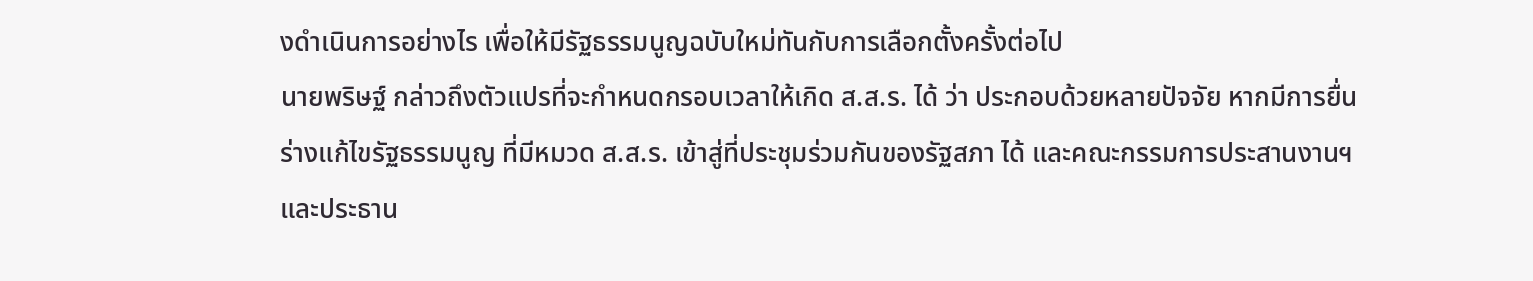งดำเนินการอย่างไร เพื่อให้มีรัฐธรรมนูญฉบับใหม่ทันกับการเลือกตั้งครั้งต่อไป
นายพริษฐ์ กล่าวถึงตัวแปรที่จะกำหนดกรอบเวลาให้เกิด ส.ส.ร. ได้ ว่า ประกอบด้วยหลายปัจจัย หากมีการยื่นร่างแก้ไขรัฐธรรมนูญ ที่มีหมวด ส.ส.ร. เข้าสู่ที่ประชุมร่วมกันของรัฐสภา ได้ และคณะกรรมการประสานงานฯ และประธาน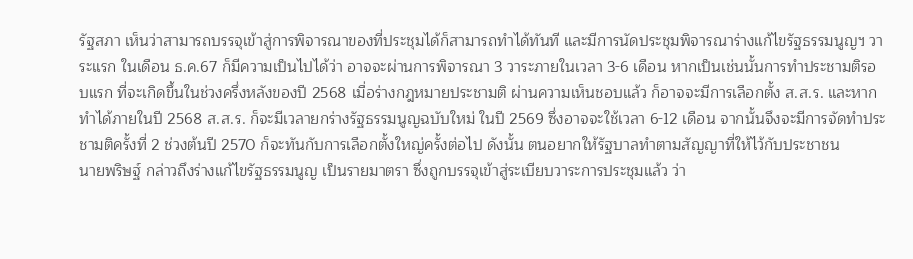รัฐสภา เห็นว่าสามารถบรรจุเข้าสู่การพิจารณาของที่ประชุมได้ก็สามารถทำได้ทันที และมีการนัดประชุมพิจารณาร่างแก้ไขรัฐธรรมนูญฯ วาระแรก ในเดือน ธ.ค.67 ก็มีความเป็นไปได้ว่า อาจจะผ่านการพิจารณา 3 วาระภายในเวลา 3-6 เดือน หากเป็นเช่นนั้นการทำประชามติรอบแรก ที่จะเกิดขึ้นในช่วงครึ่งหลังของปี 2568 เมื่อร่างกฎหมายประชามติ ผ่านความเห็นชอบแล้ว ก็อาจจะมีการเลือกตั้ง ส.ส.ร. และหากทำได้ภายในปี 2568 ส.ส.ร. ก็จะมีเวลายกร่างรัฐธรรมนูญฉบับใหม่ ในปี 2569 ซึ่งอาจจะใช้เวลา 6-12 เดือน จากนั้นจึงจะมีการจัดทำประชามติครั้งที่ 2 ช่วงต้นปี 2570 ก็จะทันกับการเลือกตั้งใหญ่ครั้งต่อไป ดังนั้น ตนอยากให้รัฐบาลทำตามสัญญาที่ให้ไว้กับประชาชน
นายพริษฐ์ กล่าวถึงร่างแก้ไขรัฐธรรมนูญ เป็นรายมาตรา ซึ่งถูกบรรจุเข้าสู่ระเบียบวาระการประชุมแล้ว ว่า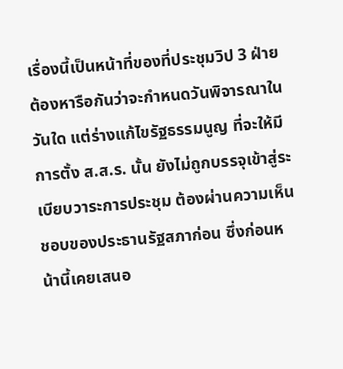เรื่องนี้เป็นหน้าที่ของที่ประชุมวิป 3 ฝ่ายต้องหารือกันว่าจะกำหนดวันพิจารณาในวันใด แต่ร่างแก้ไขรัฐธรรมนูญ ที่จะให้มีการตั้ง ส.ส.ร. นั้น ยังไม่ถูกบรรจุเข้าสู่ระเบียบวาระการประชุม ต้องผ่านความเห็นชอบของประธานรัฐสภาก่อน ซึ่งก่อนหน้านี้เคยเสนอ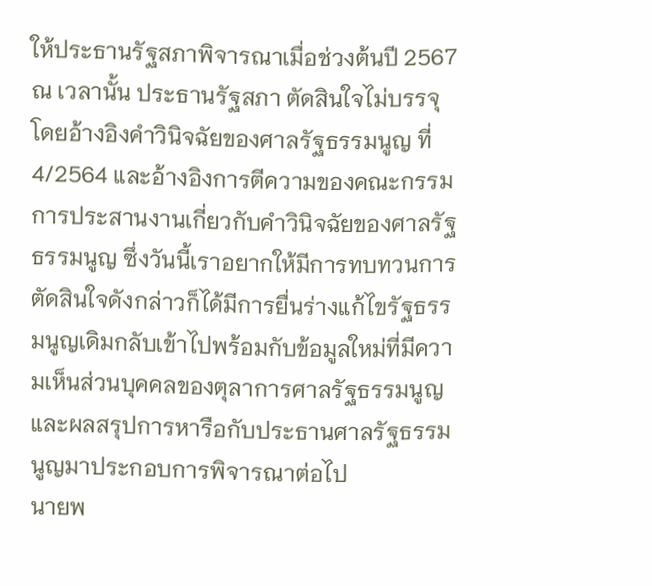ให้ประธานรัฐสภาพิจารณาเมื่อช่วงต้นปี 2567 ณ เวลานั้น ประธานรัฐสภา ตัดสินใจไม่บรรจุ โดยอ้างอิงคำวินิจฉัยของศาลรัฐธรรมนูญ ที่ 4/2564 และอ้างอิงการตีความของคณะกรรมการประสานงานเกี่ยวกับคำวินิจฉัยของศาลรัฐธรรมนูญ ซึ่งวันนี้เราอยากให้มีการทบทวนการตัดสินใจดังกล่าวก็ได้มีการยื่นร่างแก้ไขรัฐธรรมนูญเดิมกลับเข้าไปพร้อมกับข้อมูลใหม่ที่มีความเห็นส่วนบุคคลของตุลาการศาลรัฐธรรมนูญและผลสรุปการหารือกับประธานศาลรัฐธรรมนูญมาประกอบการพิจารณาต่อไป
นายพ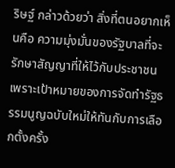ริษฐ์ กล่าวด้วยว่า สิ่งที่ตนอยากเห็นคือ ความมุ่งมั่นของรัฐบาลที่จะรักษาสัญญาที่ให้ไว้กับประชาชน เพราะเป้าหมายของการจัดทำรัฐธรรมนูญฉบับใหม่ให้ทันกับการเลือกตั้งครั้ง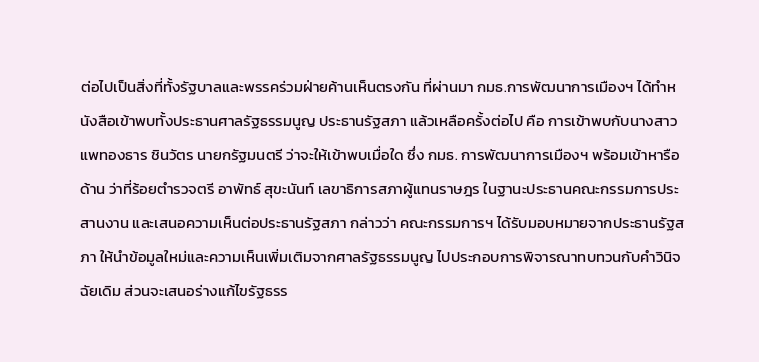ต่อไปเป็นสิ่งที่ทั้งรัฐบาลและพรรคร่วมฝ่ายค้านเห็นตรงกัน ที่ผ่านมา กมธ.การพัฒนาการเมืองฯ ได้ทำหนังสือเข้าพบทั้งประธานศาลรัฐธรรมนูญ ประธานรัฐสภา แล้วเหลือครั้งต่อไป คือ การเข้าพบกับนางสาวแพทองธาร ชินวัตร นายกรัฐมนตรี ว่าจะให้เข้าพบเมื่อใด ซึ่ง กมธ. การพัฒนาการเมืองฯ พร้อมเข้าหารือ
ด้าน ว่าที่ร้อยตำรวจตรี อาพัทธ์ สุขะนันท์ เลขาธิการสภาผู้แทนราษฎร ในฐานะประธานคณะกรรมการประสานงาน และเสนอความเห็นต่อประธานรัฐสภา กล่าวว่า คณะกรรมการฯ ได้รับมอบหมายจากประธานรัฐสภา ให้นำข้อมูลใหม่และความเห็นเพิ่มเติมจากศาลรัฐธรรมนูญ ไปประกอบการพิจารณาทบทวนกับคำวินิจฉัยเดิม ส่วนจะเสนอร่างแก้ไขรัฐธรร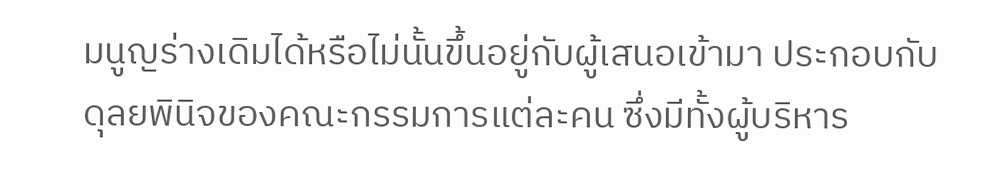มนูญร่างเดิมได้หรือไม่นั้นขึ้นอยู่กับผู้เสนอเข้ามา ประกอบกับดุลยพินิจของคณะกรรมการแต่ละคน ซึ่งมีทั้งผู้บริหาร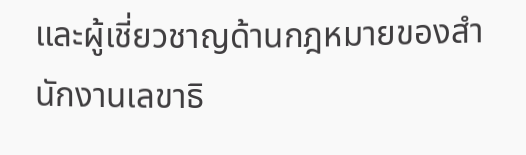และผู้เชี่ยวชาญด้านกฎหมายของสำนักงานเลขาธิ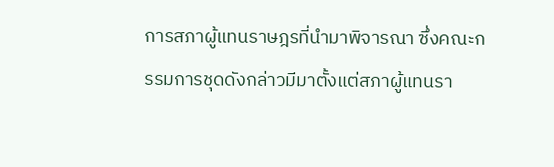การสภาผู้แทนราษฎรที่นำมาพิจารณา ซึ่งคณะกรรมการชุดดังกล่าวมีมาตั้งแต่สภาผู้แทนรา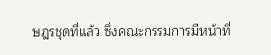ษฎรชุดที่แล้ว ซึ่งคณะกรรมการมีหน้าที่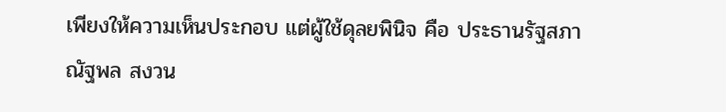เพียงให้ความเห็นประกอบ แต่ผู้ใช้ดุลยพินิจ คือ ประธานรัฐสภา
ณัฐพล สงวน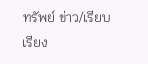ทรัพย์ ข่าว/เรียบเรียง